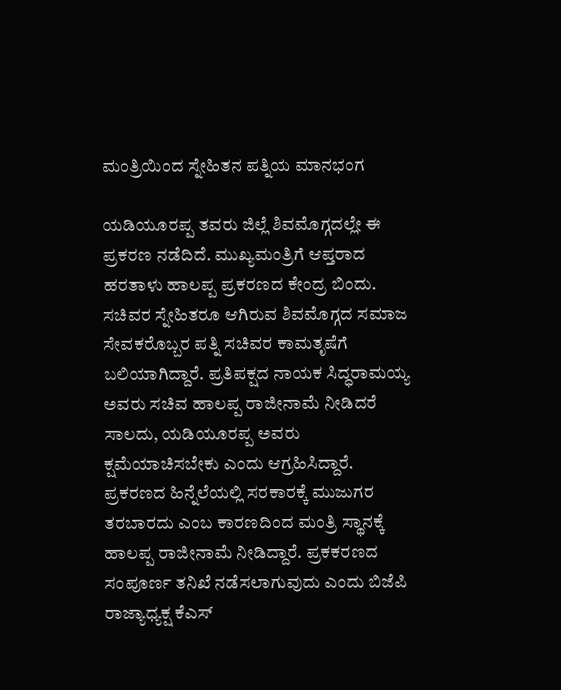ಮಂತ್ರಿಯಿಂದ ಸ್ನೇಹಿತನ ಪತ್ನಿಯ ಮಾನಭಂಗ

ಯಡಿಯೂರಪ್ಪ ತವರು ಜಿಲ್ಲೆ ಶಿವಮೊಗ್ಗದಲ್ಲೇ ಈ ಪ್ರಕರಣ ನಡೆದಿದೆ. ಮುಖ್ಯಮಂತ್ರಿಗೆ ಆಪ್ತರಾದ ಹರತಾಳು ಹಾಲಪ್ಪ ಪ್ರಕರಣದ ಕೇಂದ್ರ ಬಿಂದು. ಸಚಿವರ ಸ್ನೇಹಿತರೂ ಆಗಿರುವ ಶಿವಮೊಗ್ಗದ ಸಮಾಜ ಸೇವಕರೊಬ್ಬರ ಪತ್ನಿ ಸಚಿವರ ಕಾಮತೃಷೆಗೆ ಬಲಿಯಾಗಿದ್ದಾರೆ. ಪ್ರತಿಪಕ್ಷದ ನಾಯಕ ಸಿದ್ಧರಾಮಯ್ಯ ಅವರು ಸಚಿವ ಹಾಲಪ್ಪ ರಾಜೀನಾಮೆ ನೀಡಿದರೆ ಸಾಲದು, ಯಡಿಯೂರಪ್ಪ ಅವರು ಕ್ಷಮೆಯಾಚಿಸಬೇಕು ಎಂದು ಆಗ್ರಹಿಸಿದ್ದಾರೆ. ಪ್ರಕರಣದ ಹಿನ್ನೆಲೆಯಲ್ಲಿ ಸರಕಾರಕ್ಕೆ ಮುಜುಗರ ತರಬಾರದು ಎಂಬ ಕಾರಣದಿಂದ ಮಂತ್ರಿ ಸ್ಥಾನಕ್ಕೆ ಹಾಲಪ್ಪ ರಾಜೀನಾಮೆ ನೀಡಿದ್ದಾರೆ. ಪ್ರಕಕರಣದ ಸಂಪೂರ್ಣ ತನಿಖೆ ನಡೆಸಲಾಗುವುದು ಎಂದು ಬಿಜೆಪಿ ರಾಜ್ಯಾಧ್ಯಕ್ಷ ಕೆಎಸ್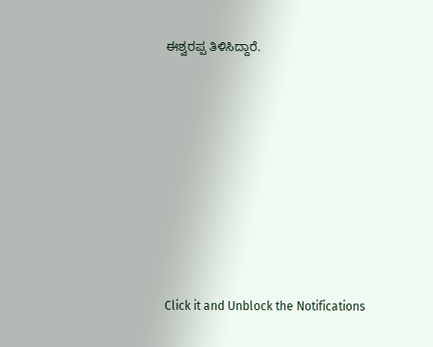ಈಶ್ವರಪ್ಪ ತಿಳಿಸಿದ್ದಾರೆ.











Click it and Unblock the Notifications